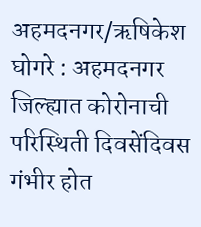अहमदनगर/ऋषिकेश घोगरे : अहमदनगर जिल्ह्यात कोरोनाची परिस्थिती दिवसेंदिवस गंभीर होत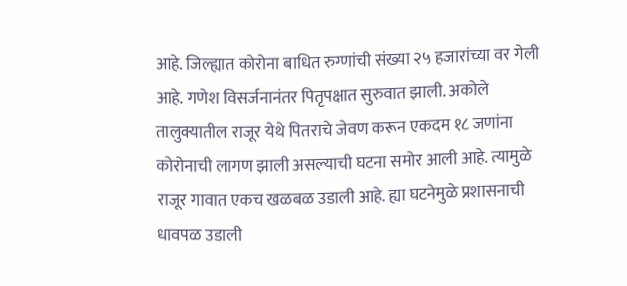आहे. जिल्ह्यात कोरोना बाधित रुग्णांची संख्या २५ हजारांच्या वर गेली आहे. गणेश विसर्जनानंतर पितृपक्षात सुरुवात झाली. अकोले तालुक्यातील राजूर येथे पितराचे जेवण करून एकदम १८ जणांना कोरोनाची लागण झाली असल्याची घटना समोर आली आहे. त्यामुळे राजूर गावात एकच खळबळ उडाली आहे. ह्या घटनेमुळे प्रशासनाची धावपळ उडाली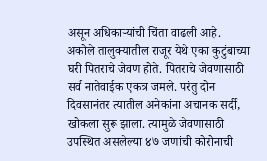असून अधिकाऱ्यांची चिंता वाढली आहे.
अकोले तालुक्यातील राजूर येथे एका कुटुंबाच्या घरी पितराचे जेवण होते. पितराचे जेवणासाठी सर्व नातेवाईक एकत्र जमले. परंतु दोन दिवसानंतर त्यातील अनेकांना अचानक सर्दी, खोकला सुरू झाला. त्यामुळे जेवणासाठी उपस्थित असलेल्या ४७ जणांची कोरोनाची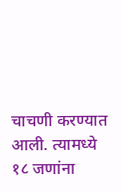चाचणी करण्यात आली. त्यामध्ये १८ जणांना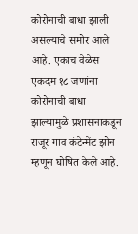कोरोनाची बाधा झाली असल्याचे समोर आले आहे. एकाच वेळेस एकदम १८ जणांना कोरोनाची बाधा झाल्यामुळे प्रशासनाकडून राजूर गाव कंटेन्मेंट झोन म्हणून घोषित केले आहे.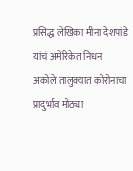प्रसिद्ध लेखिका मीना देशपांडे यांचं अमेरिकेत निधन
अकोले तालुक्यात कोरोनाचा प्रादुर्भाव मोठ्या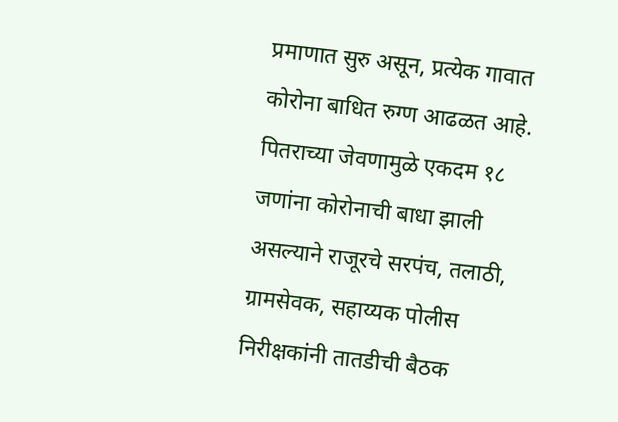प्रमाणात सुरु असून, प्रत्येक गावात कोरोना बाधित रुग्ण आढळत आहे. पितराच्या जेवणामुळे एकदम १८ जणांना कोरोनाची बाधा झाली असल्याने राजूरचे सरपंच, तलाठी, ग्रामसेवक, सहाय्यक पोलीस निरीक्षकांनी तातडीची बैठक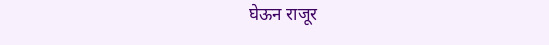घेऊन राजूर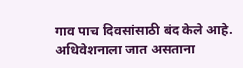गाव पाच दिवसांसाठी बंद केले आहे.
अधिवेशनाला जात असताना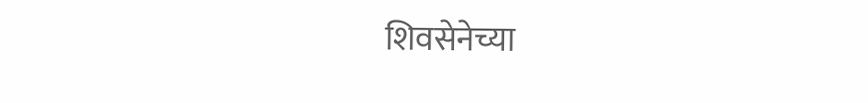शिवसेनेच्या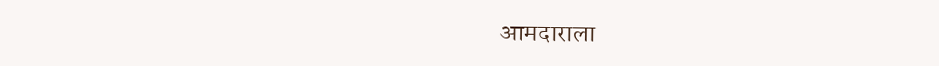आमदाराला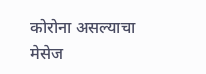कोरोना असल्याचा मेसेज